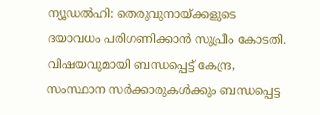ന്യൂഡൽഹി: തെരുവുനായ്ക്കളുടെ ദയാവധം പരിഗണിക്കാൻ സുപ്രീം കോടതി. വിഷയവുമായി ബന്ധപ്പെട്ട് കേന്ദ്ര, സംസ്ഥാന സർക്കാരുകൾക്കും ബന്ധപ്പെട്ട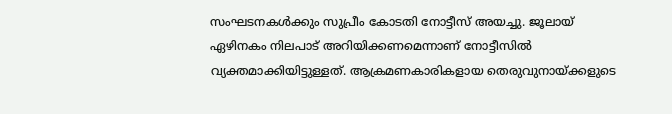സംഘടനകൾക്കും സുപ്രീം കോടതി നോട്ടീസ് അയച്ചു. ജൂലായ് ഏഴിനകം നിലപാട് അറിയിക്കണമെന്നാണ് നോട്ടീസിൽ വ്യക്തമാക്കിയിട്ടുള്ളത്. ആക്രമണകാരികളായ തെരുവുനായ്ക്കളുടെ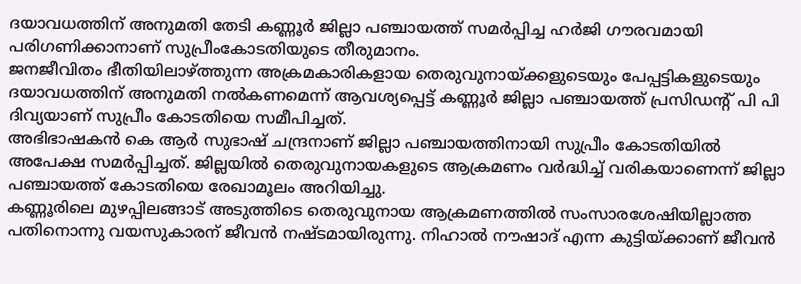ദയാവധത്തിന് അനുമതി തേടി കണ്ണൂർ ജില്ലാ പഞ്ചായത്ത് സമർപ്പിച്ച ഹർജി ഗൗരവമായി പരിഗണിക്കാനാണ് സുപ്രീംകോടതിയുടെ തീരുമാനം.
ജനജീവിതം ഭീതിയിലാഴ്ത്തുന്ന അക്രമകാരികളായ തെരുവുനായ്ക്കളുടെയും പേപ്പട്ടികളുടെയും ദയാവധത്തിന് അനുമതി നൽകണമെന്ന് ആവശ്യപ്പെട്ട് കണ്ണൂർ ജില്ലാ പഞ്ചായത്ത് പ്രസിഡന്റ് പി പി ദിവ്യയാണ് സുപ്രീം കോടതിയെ സമീപിച്ചത്.
അഭിഭാഷകൻ കെ ആർ സുഭാഷ് ചന്ദ്രനാണ് ജില്ലാ പഞ്ചായത്തിനായി സുപ്രീം കോടതിയിൽ അപേക്ഷ സമർപ്പിച്ചത്. ജില്ലയിൽ തെരുവുനായകളുടെ ആക്രമണം വർദ്ധിച്ച് വരികയാണെന്ന് ജില്ലാ പഞ്ചായത്ത് കോടതിയെ രേഖാമൂലം അറിയിച്ചു.
കണ്ണൂരിലെ മുഴപ്പിലങ്ങാട് അടുത്തിടെ തെരുവുനായ ആക്രമണത്തിൽ സംസാരശേഷിയില്ലാത്ത പതിനൊന്നു വയസുകാരന് ജീവൻ നഷ്ടമായിരുന്നു. നിഹാൽ നൗഷാദ് എന്ന കുട്ടിയ്ക്കാണ് ജീവൻ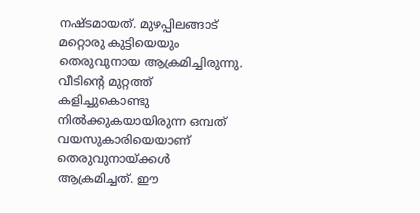നഷ്ടമായത്. മുഴപ്പിലങ്ങാട് മറ്റൊരു കുട്ടിയെയും തെരുവുനായ ആക്രമിച്ചിരുന്നു. വീടിന്റെ മുറ്റത്ത് കളിച്ചുകൊണ്ടു നിൽക്കുകയായിരുന്ന ഒമ്പത് വയസുകാരിയെയാണ് തെരുവുനായ്ക്കൾ ആക്രമിച്ചത്. ഈ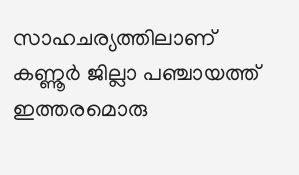സാഹചര്യത്തിലാണ് കണ്ണൂർ ജില്ലാ പഞ്ചായത്ത് ഇത്തരമൊരു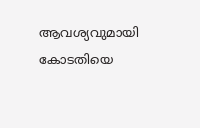ആവശ്യവുമായി കോടതിയെ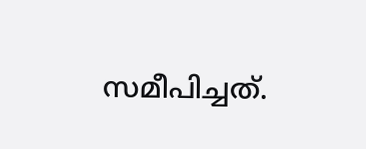സമീപിച്ചത്.